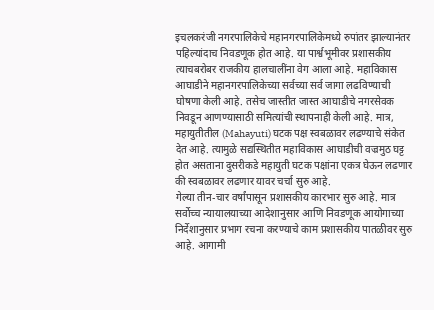इचलकरंजी नगरपालिकेचे महानगरपालिकेमध्ये रुपांतर झाल्यानंतर पहिल्यांदाच निवडणूक होत आहे. या पार्श्वभूमीवर प्रशासकीय त्याचबरोबर राजकीय हालचालींना वेग आला आहे. महाविकास आघाडीने महानगरपालिकेच्या सर्वच्या सर्व जागा लढविण्याची घोषणा केली आहे. तसेच जास्तीत जास्त आघाडीचे नगरसेवक निवडून आणण्यासाठी समित्यांची स्थापनाही केली आहे. मात्र, महायुतीतील (Mahayuti) घटक पक्ष स्वबळावर लढण्याचे संकेत देत आहे. त्यामुळे सद्यस्थितीत महाविकास आघाडीची वज्रमुठ घट्ट होत असताना दुसरीकडे महायुती घटक पक्षांना एकत्र घेऊन लढणार की स्वबळावर लढणार यावर चर्चा सुरु आहे.
गेल्या तीन-चार वर्षांपासून प्रशासकीय कारभार सुरु आहे. मात्र सर्वोच्च न्यायालयाच्या आदेशानुसार आणि निवडणूक आयोगाच्या निर्देशानुसार प्रभाग रचना करण्याचे काम प्रशासकीय पातळीवर सुरु आहे. आगामी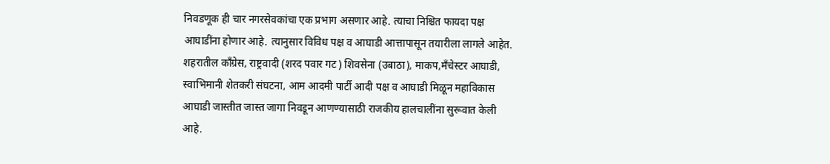निवडणूक ही चार नगरसेवकांचा एक प्रभाग असणार आहे. त्याचा निश्चित फायदा पक्ष आघाडींना होणार आहे. त्यानुसार विविध पक्ष व आघाडी आत्तापासून तयारीला लागले आहेत. शहरातील काँग्रेस, राष्ट्रवादी (शरद पवार गट) शिवसेना (उबाठा), माकप,मँचेस्टर आघाडी, स्वाभिमानी शेतकरी संघटना, आम आदमी पार्टी आदी पक्ष व आघाडी मिळून महाविकास आघाडी जास्तीत जास्त जागा निवडून आणण्यासाठी राजकीय हालचालींना सुरूवात केली आहे.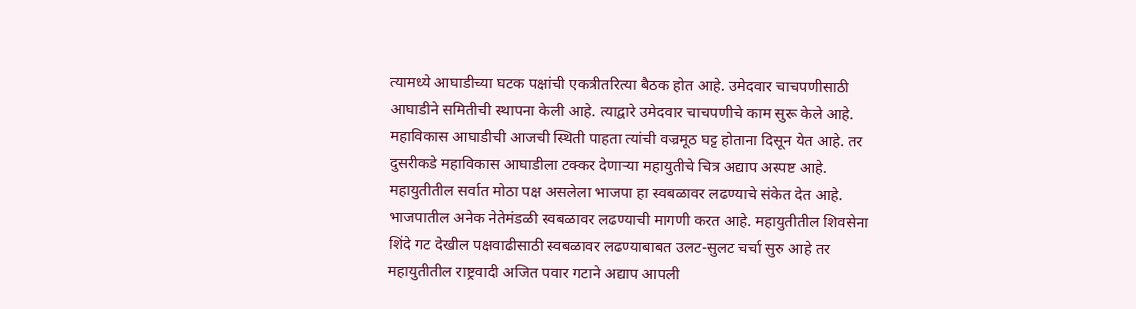त्यामध्ये आघाडीच्या घटक पक्षांची एकत्रीतरित्या बैठक होत आहे. उमेदवार चाचपणीसाठी आघाडीने समितीची स्थापना केली आहे. त्याद्वारे उमेदवार चाचपणीचे काम सुरू केले आहे.
महाविकास आघाडीची आजची स्थिती पाहता त्यांची वज्रमूठ घट्ट होताना दिसून येत आहे. तर दुसरीकडे महाविकास आघाडीला टक्कर देणाऱ्या महायुतीचे चित्र अद्याप अस्पष्ट आहे. महायुतीतील सर्वात मोठा पक्ष असलेला भाजपा हा स्वबळावर लढण्याचे संकेत देत आहे. भाजपातील अनेक नेतेमंडळी स्वबळावर लढण्याची मागणी करत आहे. महायुतीतील शिवसेना शिंदे गट देखील पक्षवाढीसाठी स्वबळावर लढण्याबाबत उलट-सुलट चर्चा सुरु आहे तर महायुतीतील राष्ट्रवादी अजित पवार गटाने अद्याप आपली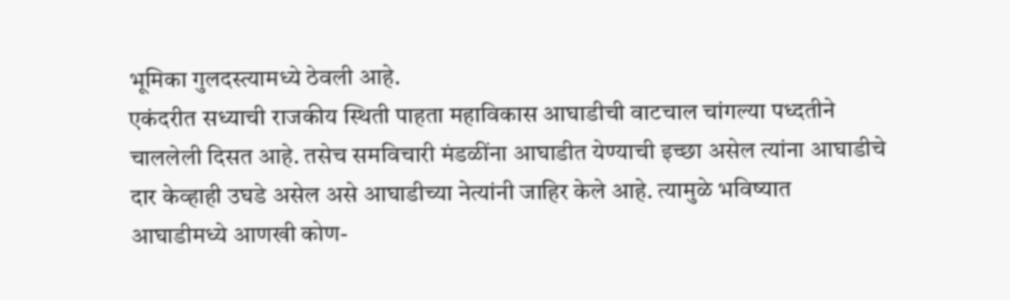भूमिका गुलदस्त्यामध्ये ठेवली आहे.
एकंदरीत सध्याची राजकीय स्थिती पाहता महाविकास आघाडीची वाटचाल चांगल्या पध्दतीने चाललेली दिसत आहे. तसेच समविचारी मंडळींना आघाडीत येण्याची इच्छा असेल त्यांना आघाडीचे दार केव्हाही उघडे असेल असे आघाडीच्या नेत्यांनी जाहिर केले आहे. त्यामुळे भविष्यात आघाडीमध्ये आणखी कोण-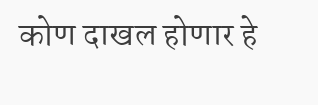कोण दाखल होणार हे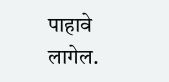पाहावे लागेल.